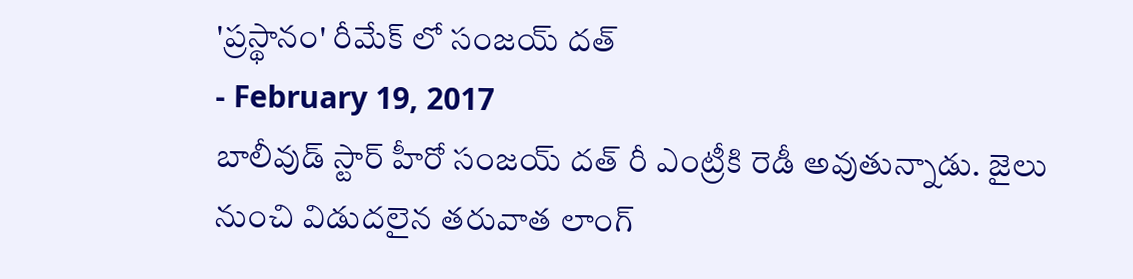'ప్రస్థానం' రీమేక్ లో సంజయ్ దత్
- February 19, 2017
బాలీవుడ్ స్టార్ హీరో సంజయ్ దత్ రీ ఎంట్రీకి రెడీ అవుతున్నాడు. జైలు నుంచి విడుదలైన తరువాత లాంగ్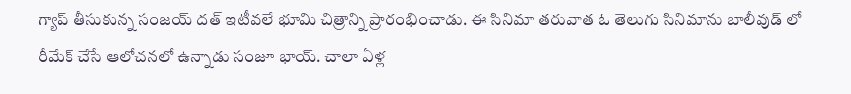గ్యాప్ తీసుకున్న సంజయ్ దత్ ఇటీవలే భూమి చిత్రాన్ని ప్రారంభించాడు. ఈ సినిమా తరువాత ఓ తెలుగు సినిమాను బాలీవుడ్ లో రీమేక్ చేసే ఆలోచనలో ఉన్నాడు సంజూ భాయ్. చాలా ఏళ్ల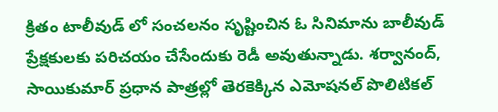క్రితం టాలీవుడ్ లో సంచలనం సృష్టించిన ఓ సినిమాను బాలీవుడ్ ప్రేక్షకులకు పరిచయం చేసేందుకు రెడీ అవుతున్నాడు. శర్వానంద్, సాయికుమార్ ప్రధాన పాత్రల్లో తెరకెక్కిన ఎమోషనల్ పొలిటికల్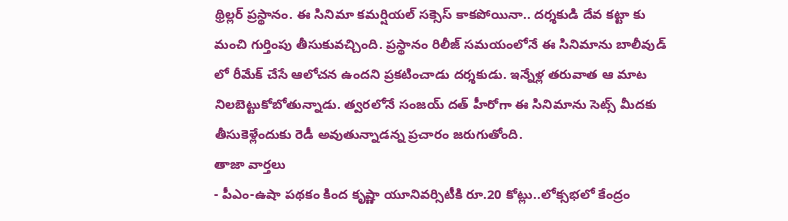థ్రిల్లర్ ప్రస్థానం. ఈ సినిమా కమర్షియల్ సక్సెస్ కాకపోయినా.. దర్శకుడి దేవ కట్టా కు మంచి గుర్తింపు తీసుకువచ్చింది. ప్రస్థానం రిలీజ్ సమయంలోనే ఈ సినిమాను బాలీవుడ్ లో రీమేక్ చేసే ఆలోచన ఉందని ప్రకటించాడు దర్శకుడు. ఇన్నేళ్ల తరువాత ఆ మాట నిలబెట్టుకోబోతున్నాడు. త్వరలోనే సంజయ్ దత్ హీరోగా ఈ సినిమాను సెట్స్ మీదకు తీసుకెళ్లేందుకు రెడీ అవుతున్నాడన్న ప్రచారం జరుగుతోంది.
తాజా వార్తలు
- పీఎం-ఉషా పథకం కింద కృష్ణా యూనివర్సిటీకి రూ.20 కోట్లు..లోక్సభలో కేంద్రం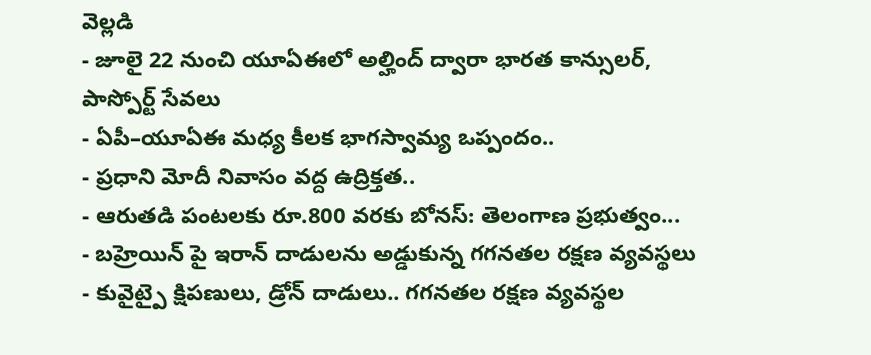వెల్లడి
- జూలై 22 నుంచి యూఏఈలో అల్హింద్ ద్వారా భారత కాన్సులర్, పాస్పోర్ట్ సేవలు
- ఏపీ–యూఏఈ మధ్య కీలక భాగస్వామ్య ఒప్పందం..
- ప్రధాని మోదీ నివాసం వద్ద ఉద్రిక్తత..
- ఆరుతడి పంటలకు రూ.800 వరకు బోనస్: తెలంగాణ ప్రభుత్వం...
- బహ్రెయిన్ పై ఇరాన్ దాడులను అడ్డుకున్న గగనతల రక్షణ వ్యవస్థలు
- కువైట్పై క్షిపణులు, డ్రోన్ దాడులు.. గగనతల రక్షణ వ్యవస్థల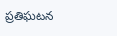ప్రతిఘటన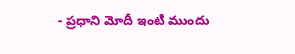- ప్రధాని మోదీ ఇంటి ముందు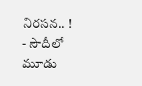నిరసన.. !
- సౌదీలో మూడు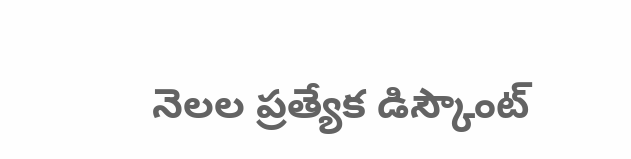నెలల ప్రత్యేక డిస్కౌంట్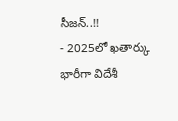సీజన్..!!
- 2025లో ఖతార్కు భారీగా విదేశీ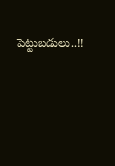పెట్టుబడులు..!!